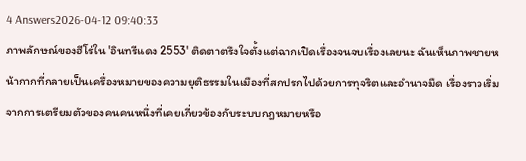4 Answers2026-04-12 09:40:33
ภาพลักษณ์ของฮีโร่ใน 'อินทรีแดง 2553' ติดตาตรึงใจตั้งแต่ฉากเปิดเรื่องจนจบเรื่องเลยนะ ฉันเห็นภาพชายหน้ากากที่กลายเป็นเครื่องหมายของความยุติธรรมในเมืองที่สกปรกไปด้วยการทุจริตและอำนาจมืด เรื่องราวเริ่มจากการเตรียมตัวของคนคนหนึ่งที่เคยเกี่ยวข้องกับระบบกฎหมายหรือ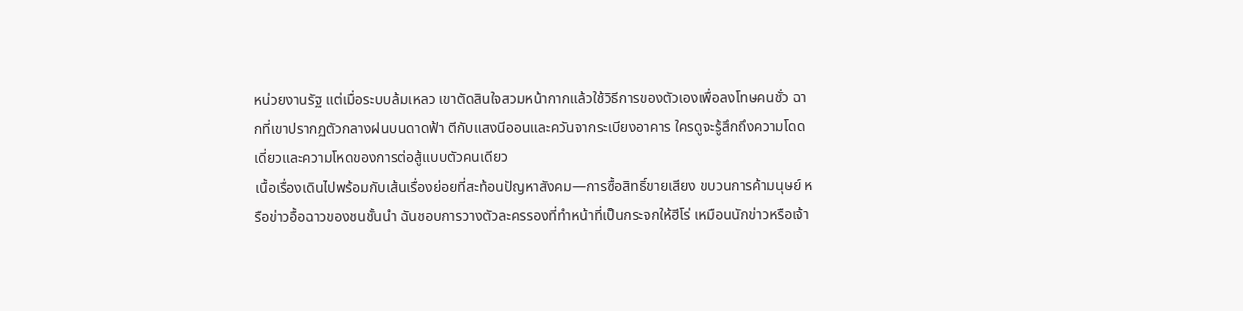หน่วยงานรัฐ แต่เมื่อระบบล้มเหลว เขาตัดสินใจสวมหน้ากากแล้วใช้วิธีการของตัวเองเพื่อลงโทษคนชั่ว ฉากที่เขาปรากฏตัวกลางฝนบนดาดฟ้า ตีกับแสงนีออนและควันจากระเบียงอาคาร ใครดูจะรู้สึกถึงความโดดเดี่ยวและความโหดของการต่อสู้แบบตัวคนเดียว
เนื้อเรื่องเดินไปพร้อมกับเส้นเรื่องย่อยที่สะท้อนปัญหาสังคม—การซื้อสิทธิ์ขายเสียง ขบวนการค้ามนุษย์ หรือข่าวอื้อฉาวของชนชั้นนำ ฉันชอบการวางตัวละครรองที่ทำหน้าที่เป็นกระจกให้ฮีโร่ เหมือนนักข่าวหรือเจ้า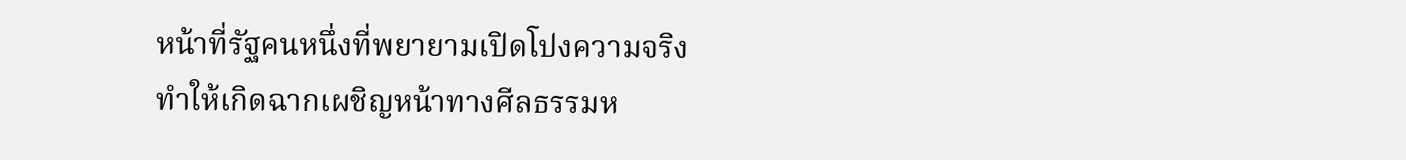หน้าที่รัฐคนหนึ่งที่พยายามเปิดโปงความจริง ทำให้เกิดฉากเผชิญหน้าทางศีลธรรมห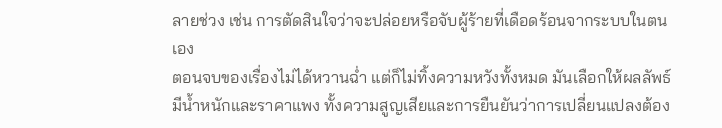ลายช่วง เช่น การตัดสินใจว่าจะปล่อยหรือจับผู้ร้ายที่เดือดร้อนจากระบบในตนเอง
ตอนจบของเรื่องไม่ได้หวานฉ่ำ แต่ก็ไม่ทิ้งความหวังทั้งหมด มันเลือกให้ผลลัพธ์มีน้ำหนักและราคาแพง ทั้งความสูญเสียและการยืนยันว่าการเปลี่ยนแปลงต้อง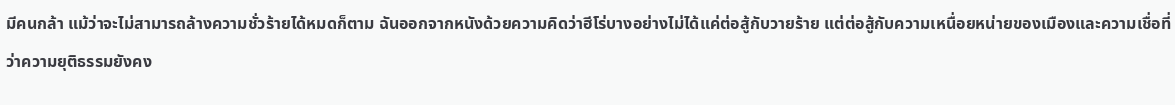มีคนกล้า แม้ว่าจะไม่สามารถล้างความชั่วร้ายได้หมดก็ตาม ฉันออกจากหนังด้วยความคิดว่าฮีโร่บางอย่างไม่ได้แค่ต่อสู้กับวายร้าย แต่ต่อสู้กับความเหนื่อยหน่ายของเมืองและความเชื่อที่ว่าความยุติธรรมยังคง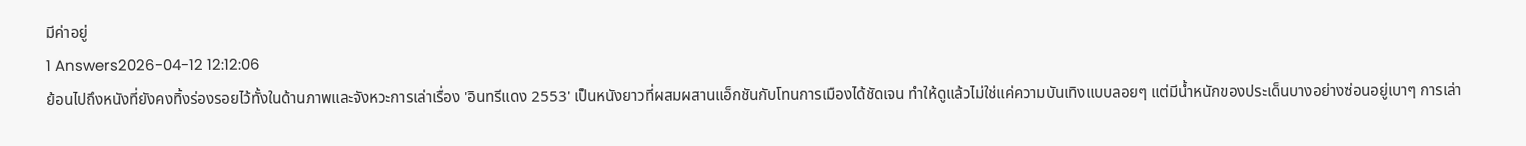มีค่าอยู่
1 Answers2026-04-12 12:12:06
ย้อนไปถึงหนังที่ยังคงทิ้งร่องรอยไว้ทั้งในด้านภาพและจังหวะการเล่าเรื่อง 'อินทรีแดง 2553' เป็นหนังยาวที่ผสมผสานแอ็กชันกับโทนการเมืองได้ชัดเจน ทำให้ดูแล้วไม่ใช่แค่ความบันเทิงแบบลอยๆ แต่มีน้ำหนักของประเด็นบางอย่างซ่อนอยู่เบาๆ การเล่า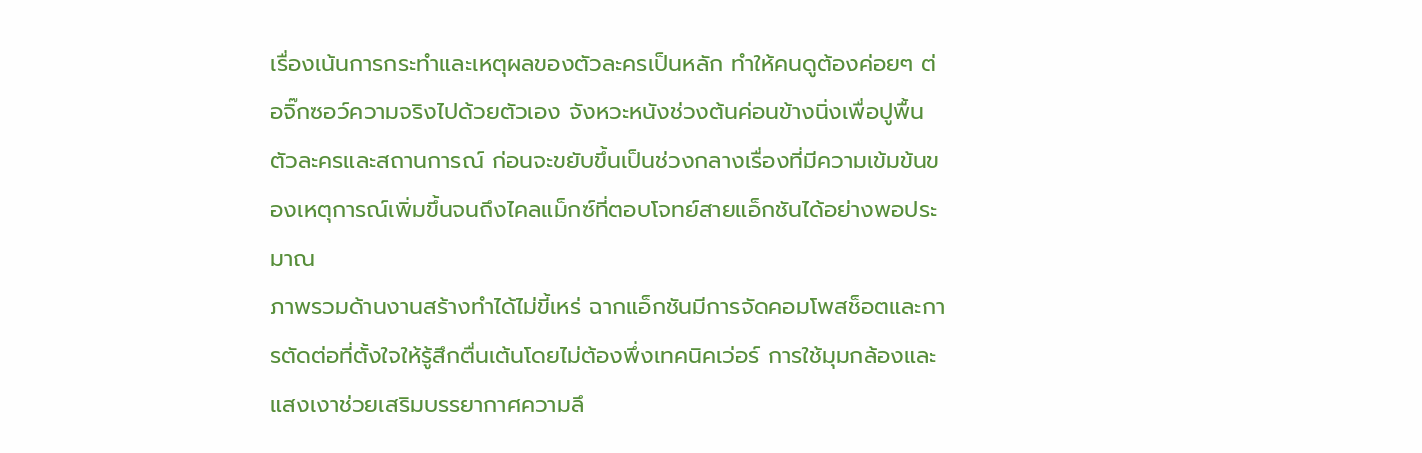เรื่องเน้นการกระทำและเหตุผลของตัวละครเป็นหลัก ทำให้คนดูต้องค่อยๆ ต่อจิ๊กซอว์ความจริงไปด้วยตัวเอง จังหวะหนังช่วงต้นค่อนข้างนิ่งเพื่อปูพื้นตัวละครและสถานการณ์ ก่อนจะขยับขึ้นเป็นช่วงกลางเรื่องที่มีความเข้มข้นของเหตุการณ์เพิ่มขึ้นจนถึงไคลแม็กซ์ที่ตอบโจทย์สายแอ็กชันได้อย่างพอประมาณ
ภาพรวมด้านงานสร้างทำได้ไม่ขี้เหร่ ฉากแอ็กชันมีการจัดคอมโพสช็อตและการตัดต่อที่ตั้งใจให้รู้สึกตื่นเต้นโดยไม่ต้องพึ่งเทคนิคเว่อร์ การใช้มุมกล้องและแสงเงาช่วยเสริมบรรยากาศความลึ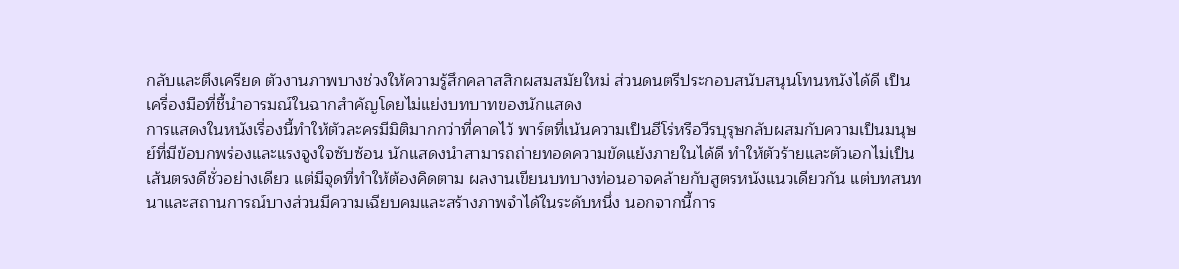กลับและตึงเครียด ตัวงานภาพบางช่วงให้ความรู้สึกคลาสสิกผสมสมัยใหม่ ส่วนดนตรีประกอบสนับสนุนโทนหนังได้ดี เป็นเครื่องมือที่ชี้นำอารมณ์ในฉากสำคัญโดยไม่แย่งบทบาทของนักแสดง
การแสดงในหนังเรื่องนี้ทำให้ตัวละครมีมิติมากกว่าที่คาดไว้ พาร์ตที่เน้นความเป็นฮีโร่หรือวีรบุรุษกลับผสมกับความเป็นมนุษย์ที่มีข้อบกพร่องและแรงจูงใจซับซ้อน นักแสดงนำสามารถถ่ายทอดความขัดแย้งภายในได้ดี ทำให้ตัวร้ายและตัวเอกไม่เป็นเส้นตรงดีชั่วอย่างเดียว แต่มีจุดที่ทำให้ต้องคิดตาม ผลงานเขียนบทบางท่อนอาจคล้ายกับสูตรหนังแนวเดียวกัน แต่บทสนทนาและสถานการณ์บางส่วนมีความเฉียบคมและสร้างภาพจำได้ในระดับหนึ่ง นอกจากนี้การ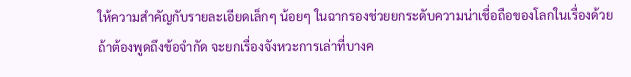ให้ความสำคัญกับรายละเอียดเล็กๆ น้อยๆ ในฉากรองช่วยยกระดับความน่าเชื่อถือของโลกในเรื่องด้วย
ถ้าต้องพูดถึงข้อจำกัด จะยกเรื่องจังหวะการเล่าที่บางค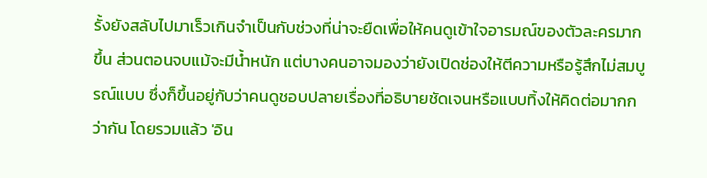รั้งยังสลับไปมาเร็วเกินจำเป็นกับช่วงที่น่าจะยืดเพื่อให้คนดูเข้าใจอารมณ์ของตัวละครมากขึ้น ส่วนตอนจบแม้จะมีน้ำหนัก แต่บางคนอาจมองว่ายังเปิดช่องให้ตีความหรือรู้สึกไม่สมบูรณ์แบบ ซึ่งก็ขึ้นอยู่กับว่าคนดูชอบปลายเรื่องที่อธิบายชัดเจนหรือแบบทิ้งให้คิดต่อมากกว่ากัน โดยรวมแล้ว 'อิน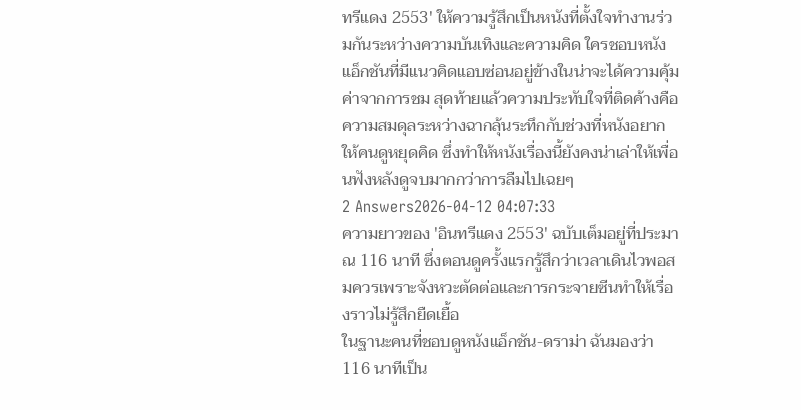ทรีแดง 2553' ให้ความรู้สึกเป็นหนังที่ตั้งใจทำงานร่วมกันระหว่างความบันเทิงและความคิด ใครชอบหนังแอ็กชันที่มีแนวคิดแอบซ่อนอยู่ข้างในน่าจะได้ความคุ้มค่าจากการชม สุดท้ายแล้วความประทับใจที่ติดค้างคือความสมดุลระหว่างฉากลุ้นระทึกกับช่วงที่หนังอยากให้คนดูหยุดคิด ซึ่งทำให้หนังเรื่องนี้ยังคงน่าเล่าให้เพื่อนฟังหลังดูจบมากกว่าการลืมไปเฉยๆ
2 Answers2026-04-12 04:07:33
ความยาวของ 'อินทรีแดง 2553' ฉบับเต็มอยู่ที่ประมาณ 116 นาที ซึ่งตอนดูครั้งแรกรู้สึกว่าเวลาเดินไวพอสมควรเพราะจังหวะตัดต่อและการกระจายซีนทำให้เรื่องราวไม่รู้สึกยืดเยื้อ
ในฐานะคนที่ชอบดูหนังแอ็กชัน-ดราม่า ฉันมองว่า 116 นาทีเป็น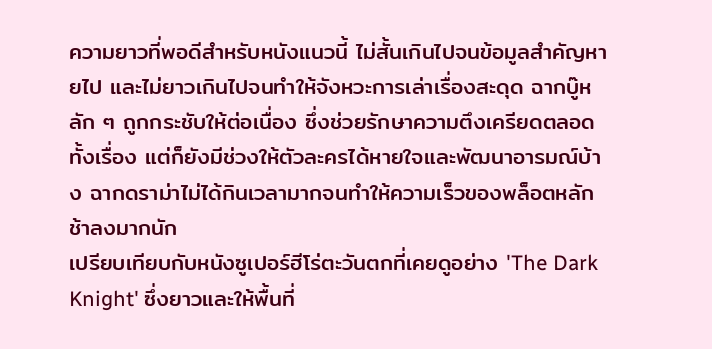ความยาวที่พอดีสำหรับหนังแนวนี้ ไม่สั้นเกินไปจนข้อมูลสำคัญหายไป และไม่ยาวเกินไปจนทำให้จังหวะการเล่าเรื่องสะดุด ฉากบู๊หลัก ๆ ถูกกระชับให้ต่อเนื่อง ซึ่งช่วยรักษาความตึงเครียดตลอดทั้งเรื่อง แต่ก็ยังมีช่วงให้ตัวละครได้หายใจและพัฒนาอารมณ์บ้าง ฉากดราม่าไม่ได้กินเวลามากจนทำให้ความเร็วของพล็อตหลักช้าลงมากนัก
เปรียบเทียบกับหนังซูเปอร์ฮีโร่ตะวันตกที่เคยดูอย่าง 'The Dark Knight' ซึ่งยาวและให้พื้นที่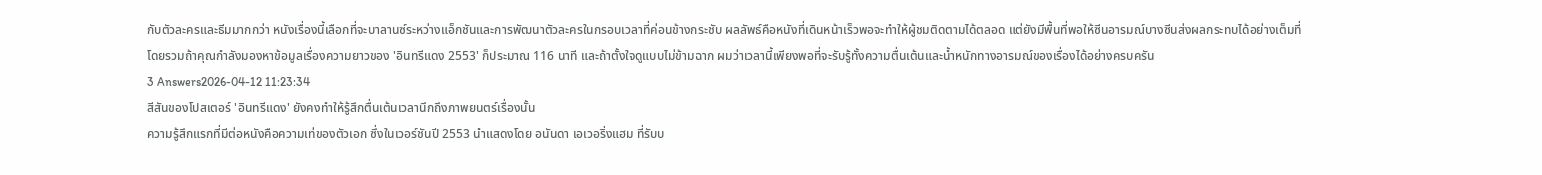กับตัวละครและธีมมากกว่า หนังเรื่องนี้เลือกที่จะบาลานซ์ระหว่างแอ็กชันและการพัฒนาตัวละครในกรอบเวลาที่ค่อนข้างกระชับ ผลลัพธ์คือหนังที่เดินหน้าเร็วพอจะทำให้ผู้ชมติดตามได้ตลอด แต่ยังมีพื้นที่พอให้ซีนอารมณ์บางซีนส่งผลกระทบได้อย่างเต็มที่
โดยรวมถ้าคุณกำลังมองหาข้อมูลเรื่องความยาวของ 'อินทรีแดง 2553' ก็ประมาณ 116 นาที และถ้าตั้งใจดูแบบไม่ข้ามฉาก ผมว่าเวลานี้เพียงพอที่จะรับรู้ทั้งความตื่นเต้นและน้ำหนักทางอารมณ์ของเรื่องได้อย่างครบครัน
3 Answers2026-04-12 11:23:34
สีสันของโปสเตอร์ 'อินทรีแดง' ยังคงทำให้รู้สึกตื่นเต้นเวลานึกถึงภาพยนตร์เรื่องนั้น
ความรู้สึกแรกที่มีต่อหนังคือความเท่ของตัวเอก ซึ่งในเวอร์ชันปี 2553 นำแสดงโดย อนันดา เอเวอริ่งแฮม ที่รับบ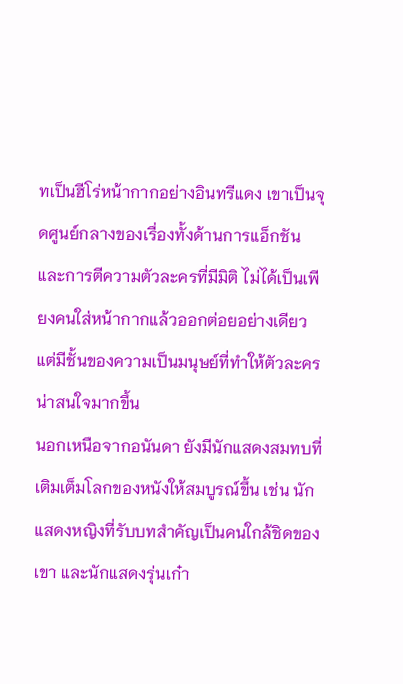ทเป็นฮีโร่หน้ากากอย่างอินทรีแดง เขาเป็นจุดศูนย์กลางของเรื่องทั้งด้านการแอ็กชันและการตีความตัวละครที่มีมิติ ไม่ได้เป็นเพียงคนใส่หน้ากากแล้วออกต่อยอย่างเดียว แต่มีชั้นของความเป็นมนุษย์ที่ทำให้ตัวละครน่าสนใจมากขึ้น
นอกเหนือจากอนันดา ยังมีนักแสดงสมทบที่เติมเต็มโลกของหนังให้สมบูรณ์ขึ้น เช่น นักแสดงหญิงที่รับบทสำคัญเป็นคนใกล้ชิดของเขา และนักแสดงรุ่นเก๋า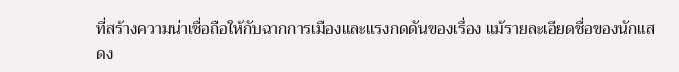ที่สร้างความน่าเชื่อถือให้กับฉากการเมืองและแรงกดดันของเรื่อง แม้รายละเอียดชื่อของนักแสดง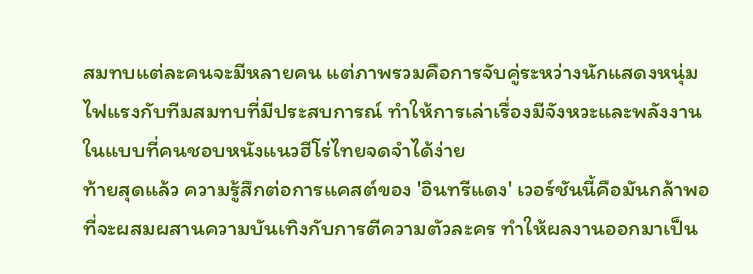สมทบแต่ละคนจะมีหลายคน แต่ภาพรวมคือการจับคู่ระหว่างนักแสดงหนุ่มไฟแรงกับทีมสมทบที่มีประสบการณ์ ทำให้การเล่าเรื่องมีจังหวะและพลังงานในแบบที่คนชอบหนังแนวฮีโร่ไทยจดจำได้ง่าย
ท้ายสุดแล้ว ความรู้สึกต่อการแคสต์ของ 'อินทรีแดง' เวอร์ชันนี้คือมันกล้าพอที่จะผสมผสานความบันเทิงกับการตีความตัวละคร ทำให้ผลงานออกมาเป็น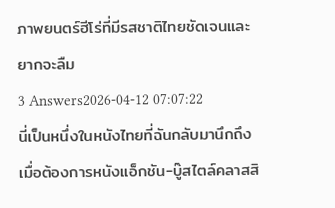ภาพยนตร์ฮีโร่ที่มีรสชาติไทยชัดเจนและยากจะลืม
3 Answers2026-04-12 07:07:22
นี่เป็นหนึ่งในหนังไทยที่ฉันกลับมานึกถึงเมื่อต้องการหนังแอ็กชัน-บู๊สไตล์คลาสสิ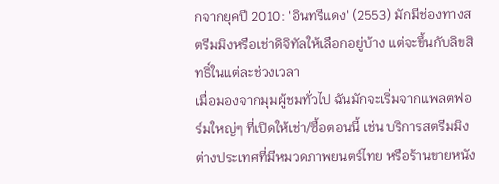กจากยุคปี 2010: 'อินทรีแดง' (2553) มักมีช่องทางสตรีมมิงหรือเช่าดิจิทัลให้เลือกอยู่บ้าง แต่จะขึ้นกับลิขสิทธิ์ในแต่ละช่วงเวลา
เมื่อมองจากมุมผู้ชมทั่วไป ฉันมักจะเริ่มจากแพลตฟอร์มใหญ่ๆ ที่เปิดให้เช่า/ซื้อตอนนี้ เช่น บริการสตรีมมิงต่างประเทศที่มีหมวดภาพยนตร์ไทย หรือร้านขายหนัง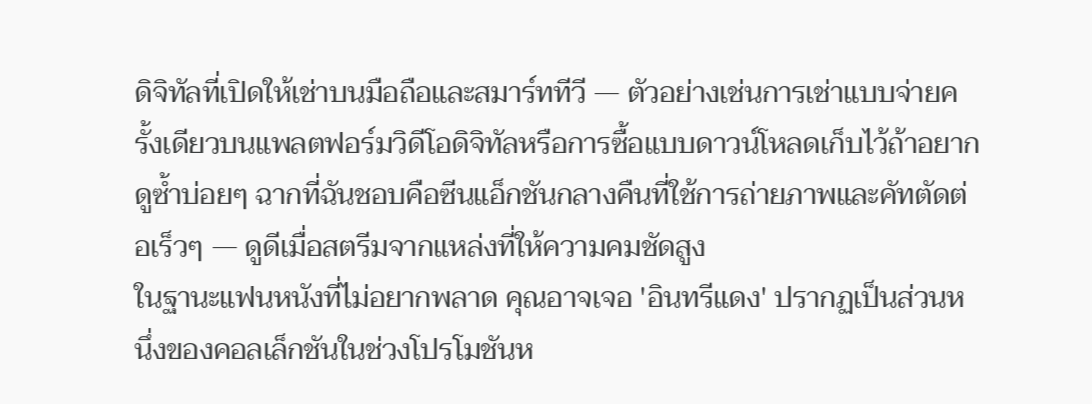ดิจิทัลที่เปิดให้เช่าบนมือถือและสมาร์ททีวี — ตัวอย่างเช่นการเช่าแบบจ่ายครั้งเดียวบนแพลตฟอร์มวิดีโอดิจิทัลหรือการซื้อแบบดาวน์โหลดเก็บไว้ถ้าอยากดูซ้ำบ่อยๆ ฉากที่ฉันชอบคือซีนแอ็กชันกลางคืนที่ใช้การถ่ายภาพและคัทตัดต่อเร็วๆ — ดูดีเมื่อสตรีมจากแหล่งที่ให้ความคมชัดสูง
ในฐานะแฟนหนังที่ไม่อยากพลาด คุณอาจเจอ 'อินทรีแดง' ปรากฏเป็นส่วนหนึ่งของคอลเล็กชันในช่วงโปรโมชันห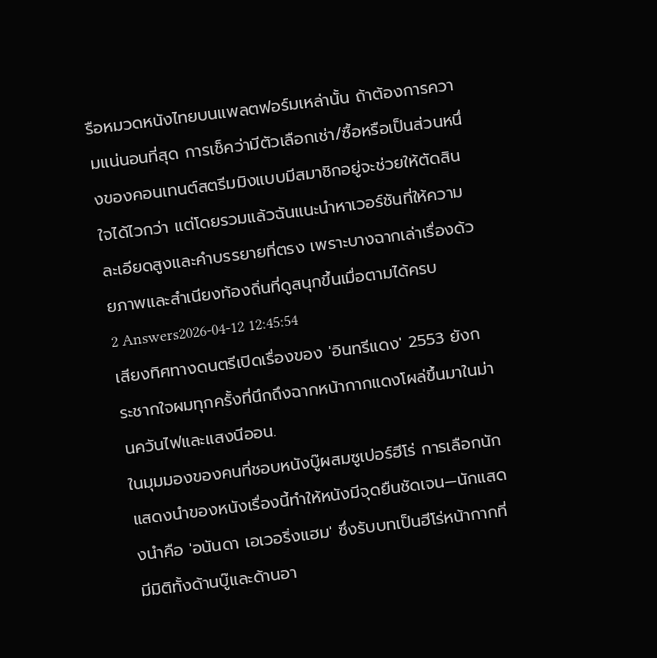รือหมวดหนังไทยบนแพลตฟอร์มเหล่านั้น ถ้าต้องการความแน่นอนที่สุด การเช็คว่ามีตัวเลือกเช่า/ซื้อหรือเป็นส่วนหนึ่งของคอนเทนต์สตรีมมิงแบบมีสมาชิกอยู่จะช่วยให้ตัดสินใจได้ไวกว่า แต่โดยรวมแล้วฉันแนะนำหาเวอร์ชันที่ให้ความละเอียดสูงและคำบรรยายที่ตรง เพราะบางฉากเล่าเรื่องด้วยภาพและสำเนียงท้องถิ่นที่ดูสนุกขึ้นเมื่อตามได้ครบ
2 Answers2026-04-12 12:45:54
เสียงทิศทางดนตรีเปิดเรื่องของ 'อินทรีแดง' 2553 ยังกระชากใจผมทุกครั้งที่นึกถึงฉากหน้ากากแดงโผล่ขึ้นมาในม่านควันไฟและแสงนีออน.
ในมุมมองของคนที่ชอบหนังบู๊ผสมซูเปอร์ฮีโร่ การเลือกนักแสดงนำของหนังเรื่องนี้ทำให้หนังมีจุดยืนชัดเจน—นักแสดงนำคือ 'อนันดา เอเวอริ่งแฮม' ซึ่งรับบทเป็นฮีโร่หน้ากากที่มีมิติทั้งด้านบู๊และด้านอา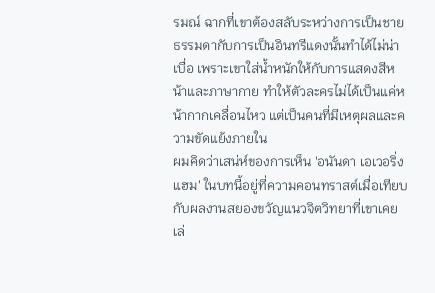รมณ์ ฉากที่เขาต้องสลับระหว่างการเป็นชายธรรมดากับการเป็นอินทรีแดงนั้นทำได้ไม่น่าเบื่อ เพราะเขาใส่น้ำหนักให้กับการแสดงสีหน้าและภาษากาย ทำให้ตัวละครไม่ได้เป็นแค่หน้ากากเคลื่อนไหว แต่เป็นคนที่มีเหตุผลและความขัดแย้งภายใน
ผมคิดว่าเสน่ห์ของการเห็น 'อนันดา เอเวอริ่งแฮม' ในบทนี้อยู่ที่ความคอนทราสต์เมื่อเทียบกับผลงานสยองขวัญแนวจิตวิทยาที่เขาเคยเล่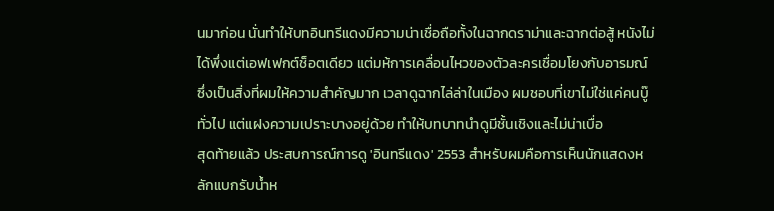นมาก่อน นั่นทำให้บทอินทรีแดงมีความน่าเชื่อถือทั้งในฉากดราม่าและฉากต่อสู้ หนังไม่ได้พึ่งแต่เอฟเฟกต์ช็อตเดียว แต่มห้การเคลื่อนไหวของตัวละครเชื่อมโยงกับอารมณ์ ซึ่งเป็นสิ่งที่ผมให้ความสำคัญมาก เวลาดูฉากไล่ล่าในเมือง ผมชอบที่เขาไม่ใช่แค่คนบู๊ทั่วไป แต่แฝงความเปราะบางอยู่ด้วย ทำให้บทบาทนำดูมีชั้นเชิงและไม่น่าเบื่อ
สุดท้ายแล้ว ประสบการณ์การดู 'อินทรีแดง' 2553 สำหรับผมคือการเห็นนักแสดงหลักแบกรับน้ำห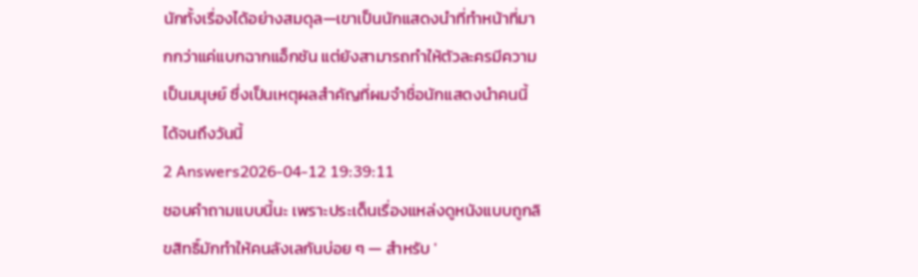นักทั้งเรื่องได้อย่างสมดุล—เขาเป็นนักแสดงนำที่ทำหน้าที่มากกว่าแค่แบกฉากแอ็กชัน แต่ยังสามารถทำให้ตัวละครมีความเป็นมนุษย์ ซึ่งเป็นเหตุผลสำคัญที่ผมจำชื่อนักแสดงนำคนนี้ได้จนถึงวันนี้
2 Answers2026-04-12 19:39:11
ชอบคำถามแบบนี้นะ เพราะประเด็นเรื่องแหล่งดูหนังแบบถูกลิขสิทธิ์มักทำให้คนลังเลกันบ่อย ๆ — สำหรับ '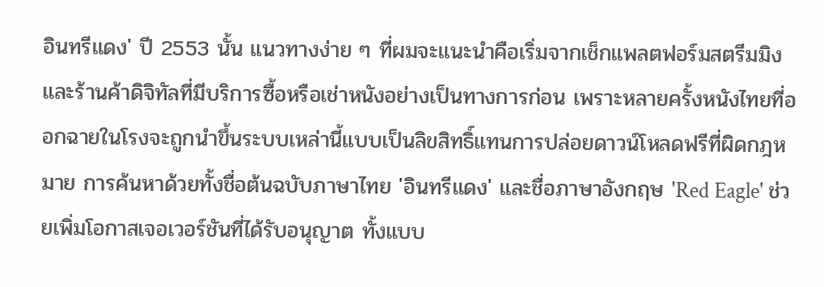อินทรีแดง' ปี 2553 นั้น แนวทางง่าย ๆ ที่ผมจะแนะนำคือเริ่มจากเช็กแพลตฟอร์มสตรีมมิงและร้านค้าดิจิทัลที่มีบริการซื้อหรือเช่าหนังอย่างเป็นทางการก่อน เพราะหลายครั้งหนังไทยที่ออกฉายในโรงจะถูกนำขึ้นระบบเหล่านี้แบบเป็นลิขสิทธิ์แทนการปล่อยดาวน์โหลดฟรีที่ผิดกฎหมาย การค้นหาด้วยทั้งชื่อต้นฉบับภาษาไทย 'อินทรีแดง' และชื่อภาษาอังกฤษ 'Red Eagle' ช่วยเพิ่มโอกาสเจอเวอร์ชันที่ได้รับอนุญาต ทั้งแบบ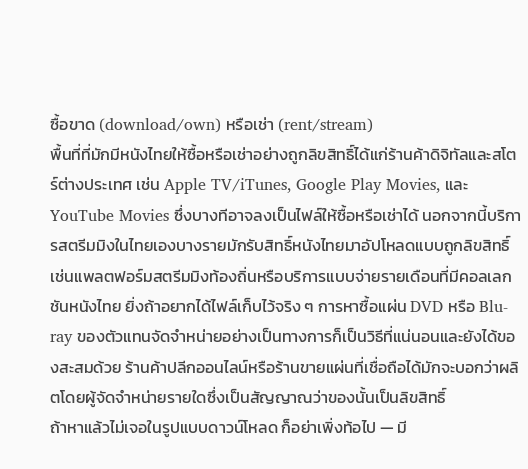ซื้อขาด (download/own) หรือเช่า (rent/stream)
พื้นที่ที่มักมีหนังไทยให้ซื้อหรือเช่าอย่างถูกลิขสิทธิ์ได้แก่ร้านค้าดิจิทัลและสโตร์ต่างประเทศ เช่น Apple TV/iTunes, Google Play Movies, และ YouTube Movies ซึ่งบางทีอาจลงเป็นไฟล์ให้ซื้อหรือเช่าได้ นอกจากนี้บริการสตรีมมิงในไทยเองบางรายมักรับสิทธิ์หนังไทยมาอัปโหลดแบบถูกลิขสิทธิ์ เช่นแพลตฟอร์มสตรีมมิงท้องถิ่นหรือบริการแบบจ่ายรายเดือนที่มีคอลเลกชันหนังไทย ยิ่งถ้าอยากได้ไฟล์เก็บไว้จริง ๆ การหาซื้อแผ่น DVD หรือ Blu-ray ของตัวแทนจัดจำหน่ายอย่างเป็นทางการก็เป็นวิธีที่แน่นอนและยังได้ของสะสมด้วย ร้านค้าปลีกออนไลน์หรือร้านขายแผ่นที่เชื่อถือได้มักจะบอกว่าผลิตโดยผู้จัดจำหน่ายรายใดซึ่งเป็นสัญญาณว่าของนั้นเป็นลิขสิทธิ์
ถ้าหาแล้วไม่เจอในรูปแบบดาวน์โหลด ก็อย่าเพิ่งท้อไป — มี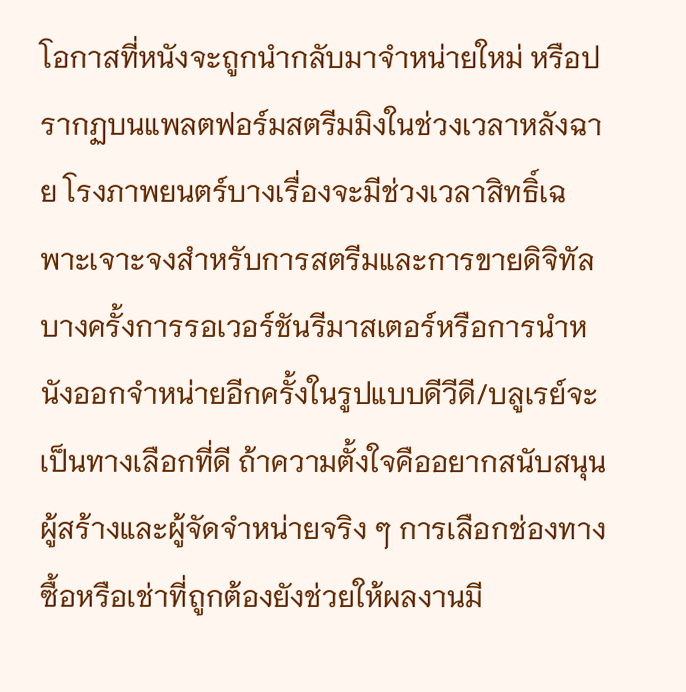โอกาสที่หนังจะถูกนำกลับมาจำหน่ายใหม่ หรือปรากฏบนแพลตฟอร์มสตรีมมิงในช่วงเวลาหลังฉาย โรงภาพยนตร์บางเรื่องจะมีช่วงเวลาสิทธิ์เฉพาะเจาะจงสำหรับการสตรีมและการขายดิจิทัล บางครั้งการรอเวอร์ชันรีมาสเตอร์หรือการนำหนังออกจำหน่ายอีกครั้งในรูปแบบดีวีดี/บลูเรย์จะเป็นทางเลือกที่ดี ถ้าความตั้งใจคืออยากสนับสนุนผู้สร้างและผู้จัดจำหน่ายจริง ๆ การเลือกช่องทางซื้อหรือเช่าที่ถูกต้องยังช่วยให้ผลงานมี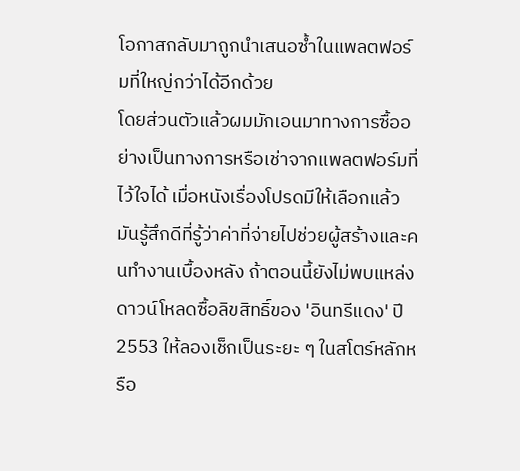โอกาสกลับมาถูกนำเสนอซ้ำในแพลตฟอร์มที่ใหญ่กว่าได้อีกด้วย
โดยส่วนตัวแล้วผมมักเอนมาทางการซื้ออย่างเป็นทางการหรือเช่าจากแพลตฟอร์มที่ไว้ใจได้ เมื่อหนังเรื่องโปรดมีให้เลือกแล้ว มันรู้สึกดีที่รู้ว่าค่าที่จ่ายไปช่วยผู้สร้างและคนทำงานเบื้องหลัง ถ้าตอนนี้ยังไม่พบแหล่งดาวน์โหลดซื้อลิขสิทธิ์ของ 'อินทรีแดง' ปี 2553 ให้ลองเช็กเป็นระยะ ๆ ในสโตร์หลักหรือ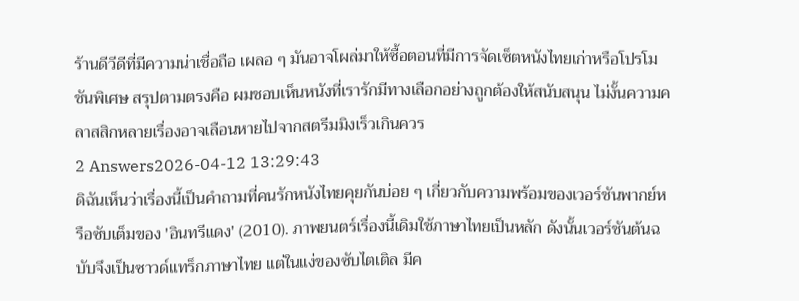ร้านดีวีดีที่มีความน่าเชื่อถือ เผลอ ๆ มันอาจโผล่มาให้ซื้อตอนที่มีการจัดเซ็ตหนังไทยเก่าหรือโปรโมชันพิเศษ สรุปตามตรงคือ ผมชอบเห็นหนังที่เรารักมีทางเลือกอย่างถูกต้องให้สนับสนุน ไม่งั้นความคลาสสิกหลายเรื่องอาจเลือนหายไปจากสตรีมมิงเร็วเกินควร
2 Answers2026-04-12 13:29:43
ดิฉันเห็นว่าเรื่องนี้เป็นคำถามที่คนรักหนังไทยคุยกันบ่อย ๆ เกี่ยวกับความพร้อมของเวอร์ชันพากย์หรือซับเต็มของ 'อินทรีแดง' (2010). ภาพยนตร์เรื่องนี้เดิมใช้ภาษาไทยเป็นหลัก ดังนั้นเวอร์ชันต้นฉบับจึงเป็นซาวด์แทร็กภาษาไทย แต่ในแง่ของซับไตเติล มีค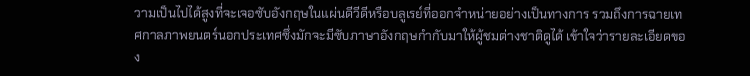วามเป็นไปได้สูงที่จะเจอซับอังกฤษในแผ่นดีวีดีหรือบลูเรย์ที่ออกจำหน่ายอย่างเป็นทางการ รวมถึงการฉายเทศกาลภาพยนตร์นอกประเทศซึ่งมักจะมีซับภาษาอังกฤษกำกับมาให้ผู้ชมต่างชาติดูได้ เข้าใจว่ารายละเอียดของ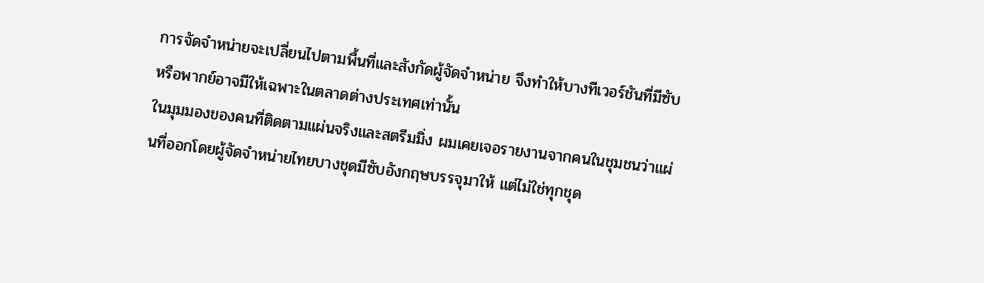การจัดจำหน่ายจะเปลี่ยนไปตามพื้นที่และสังกัดผู้จัดจำหน่าย จึงทำให้บางทีเวอร์ชันที่มีซับหรือพากย์อาจมีให้เฉพาะในตลาดต่างประเทศเท่านั้น
ในมุมมองของคนที่ติดตามแผ่นจริงและสตรีมมิ่ง ผมเคยเจอรายงานจากคนในชุมชนว่าแผ่นที่ออกโดยผู้จัดจำหน่ายไทยบางชุดมีซับอังกฤษบรรจุมาให้ แต่ไม่ใช่ทุกชุด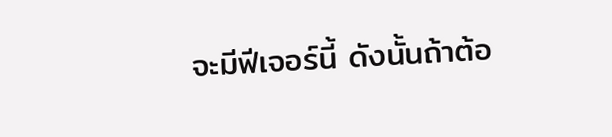จะมีฟีเจอร์นี้ ดังนั้นถ้าต้อ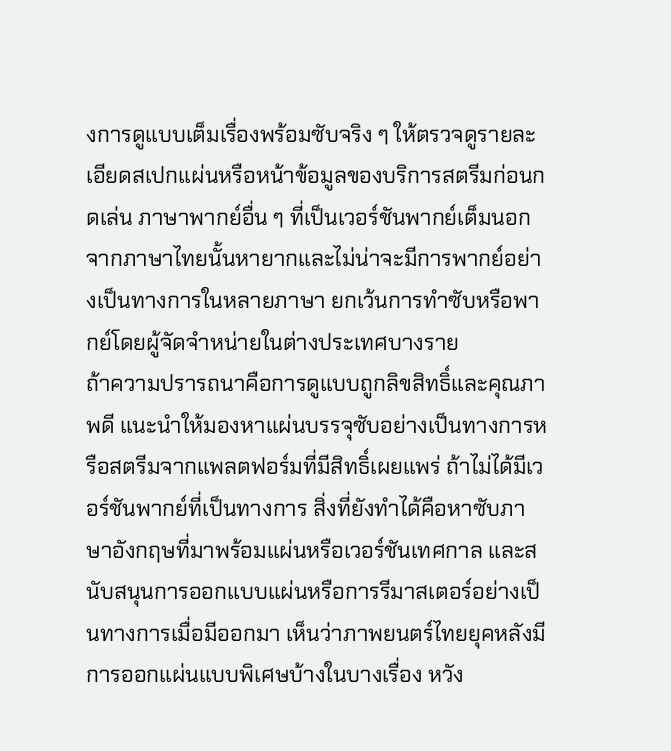งการดูแบบเต็มเรื่องพร้อมซับจริง ๆ ให้ตรวจดูรายละเอียดสเปกแผ่นหรือหน้าข้อมูลของบริการสตรีมก่อนกดเล่น ภาษาพากย์อื่น ๆ ที่เป็นเวอร์ชันพากย์เต็มนอกจากภาษาไทยนั้นหายากและไม่น่าจะมีการพากย์อย่างเป็นทางการในหลายภาษา ยกเว้นการทำซับหรือพากย์โดยผู้จัดจำหน่ายในต่างประเทศบางราย
ถ้าความปรารถนาคือการดูแบบถูกลิขสิทธิ์และคุณภาพดี แนะนำให้มองหาแผ่นบรรจุซับอย่างเป็นทางการหรือสตรีมจากแพลตฟอร์มที่มีสิทธิ์เผยแพร่ ถ้าไม่ได้มีเวอร์ชันพากย์ที่เป็นทางการ สิ่งที่ยังทำได้คือหาซับภาษาอังกฤษที่มาพร้อมแผ่นหรือเวอร์ชันเทศกาล และสนับสนุนการออกแบบแผ่นหรือการรีมาสเตอร์อย่างเป็นทางการเมื่อมีออกมา เห็นว่าภาพยนตร์ไทยยุคหลังมีการออกแผ่นแบบพิเศษบ้างในบางเรื่อง หวัง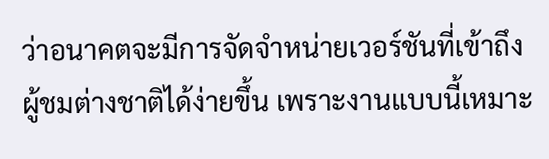ว่าอนาคตจะมีการจัดจำหน่ายเวอร์ชันที่เข้าถึงผู้ชมต่างชาติได้ง่ายขึ้น เพราะงานแบบนี้เหมาะ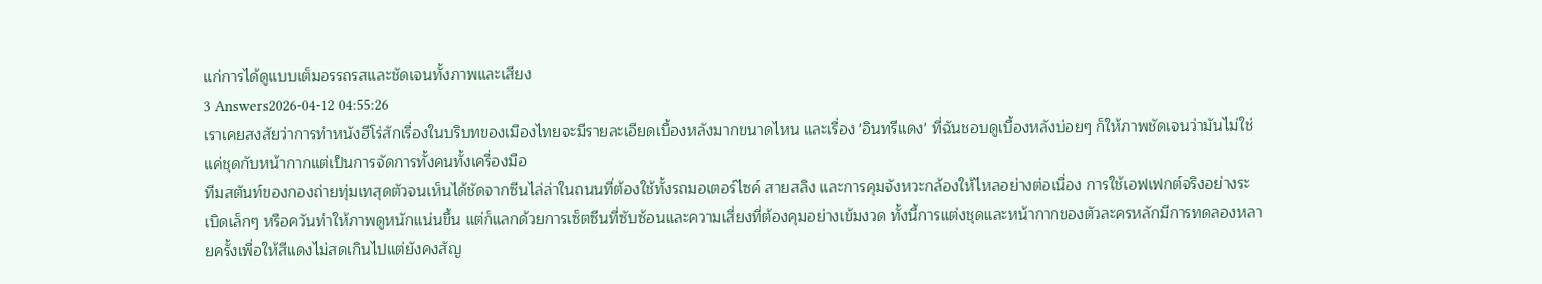แก่การได้ดูแบบเต็มอรรถรสและชัดเจนทั้งภาพและเสียง
3 Answers2026-04-12 04:55:26
เราเคยสงสัยว่าการทำหนังฮีโร่สักเรื่องในบริบทของเมืองไทยจะมีรายละเอียดเบื้องหลังมากขนาดไหน และเรื่อง 'อินทรีแดง' ที่ฉันชอบดูเบื้องหลังบ่อยๆ ก็ให้ภาพชัดเจนว่ามันไม่ใช่แค่ชุดกับหน้ากากแต่เป็นการจัดการทั้งคนทั้งเครื่องมือ
ทีมสตันท์ของกองถ่ายทุ่มเทสุดตัวจนเห็นได้ชัดจากซีนไล่ล่าในถนนที่ต้องใช้ทั้งรถมอเตอร์ไซค์ สายสลิง และการคุมจังหวะกล้องให้ไหลอย่างต่อเนื่อง การใช้เอฟเฟกต์จริงอย่างระเบิดเล็กๆ หรือควันทำให้ภาพดูหนักแน่นขึ้น แต่ก็แลกด้วยการเซ็ตซีนที่ซับซ้อนและความเสี่ยงที่ต้องคุมอย่างเข้มงวด ทั้งนี้การแต่งชุดและหน้ากากของตัวละครหลักมีการทดลองหลายครั้งเพื่อให้สีแดงไม่สดเกินไปแต่ยังคงสัญ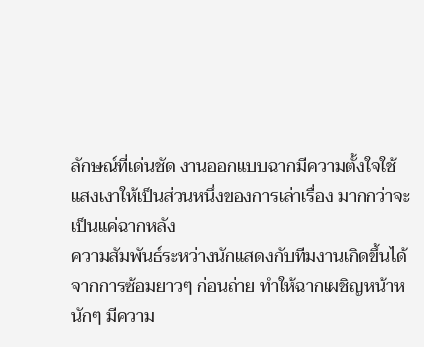ลักษณ์ที่เด่นชัด งานออกแบบฉากมีความตั้งใจใช้แสงเงาให้เป็นส่วนหนึ่งของการเล่าเรื่อง มากกว่าจะเป็นแค่ฉากหลัง
ความสัมพันธ์ระหว่างนักแสดงกับทีมงานเกิดขึ้นได้จากการซ้อมยาวๆ ก่อนถ่าย ทำให้ฉากเผชิญหน้าหนักๆ มีความ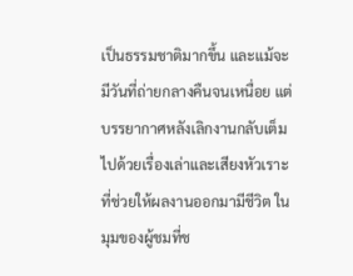เป็นธรรมชาติมากขึ้น และแม้จะมีวันที่ถ่ายกลางคืนจนเหนื่อย แต่บรรยากาศหลังเลิกงานกลับเต็มไปด้วยเรื่องเล่าและเสียงหัวเราะที่ช่วยให้ผลงานออกมามีชีวิต ในมุมของผู้ชมที่ช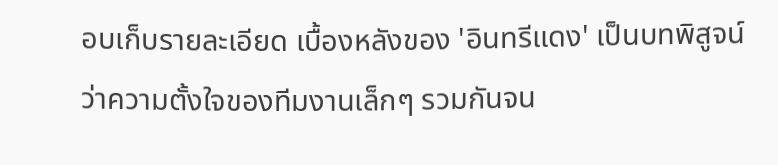อบเก็บรายละเอียด เบื้องหลังของ 'อินทรีแดง' เป็นบทพิสูจน์ว่าความตั้งใจของทีมงานเล็กๆ รวมกันจน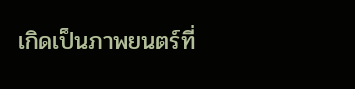เกิดเป็นภาพยนตร์ที่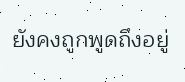ยังคงถูกพูดถึงอยู่